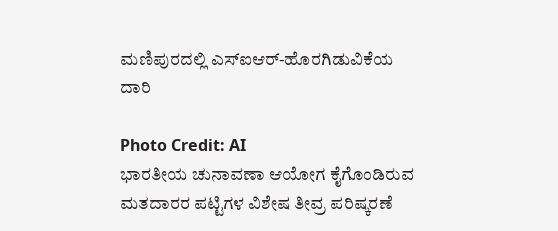ಮಣಿಪುರದಲ್ಲಿ ಎಸ್ಐಆರ್-ಹೊರಗಿಡುವಿಕೆಯ ದಾರಿ

Photo Credit: AI
ಭಾರತೀಯ ಚುನಾವಣಾ ಆಯೋಗ ಕೈಗೊಂಡಿರುವ ಮತದಾರರ ಪಟ್ಟಿಗಳ ವಿಶೇಷ ತೀವ್ರ ಪರಿಷ್ಕರಣೆ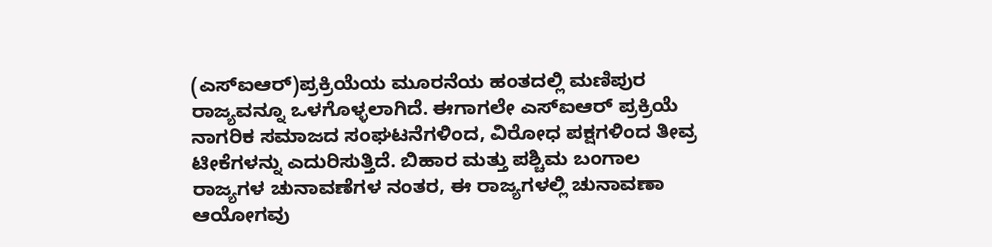(ಎಸ್ಐಆರ್)ಪ್ರಕ್ರಿಯೆಯ ಮೂರನೆಯ ಹಂತದಲ್ಲಿ ಮಣಿಪುರ ರಾಜ್ಯವನ್ನೂ ಒಳಗೊಳ್ಳಲಾಗಿದೆ. ಈಗಾಗಲೇ ಎಸ್ಐಆರ್ ಪ್ರಕ್ರಿಯೆ ನಾಗರಿಕ ಸಮಾಜದ ಸಂಘಟನೆಗಳಿಂದ, ವಿರೋಧ ಪಕ್ಷಗಳಿಂದ ತೀವ್ರ ಟೀಕೆಗಳನ್ನು ಎದುರಿಸುತ್ತಿದೆ. ಬಿಹಾರ ಮತ್ತು ಪಶ್ಚಿಮ ಬಂಗಾಲ ರಾಜ್ಯಗಳ ಚುನಾವಣೆಗಳ ನಂತರ, ಈ ರಾಜ್ಯಗಳಲ್ಲಿ ಚುನಾವಣಾ ಆಯೋಗವು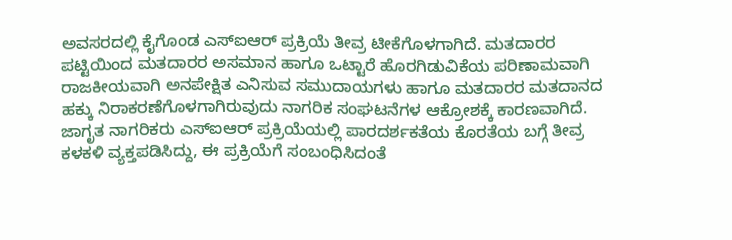ಅವಸರದಲ್ಲಿ ಕೈಗೊಂಡ ಎಸ್ಐಆರ್ ಪ್ರಕ್ರಿಯೆ ತೀವ್ರ ಟೀಕೆಗೊಳಗಾಗಿದೆ. ಮತದಾರರ ಪಟ್ಟಿಯಿಂದ ಮತದಾರರ ಅಸಮಾನ ಹಾಗೂ ಒಟ್ಟಾರೆ ಹೊರಗಿಡುವಿಕೆಯ ಪರಿಣಾಮವಾಗಿ ರಾಜಕೀಯವಾಗಿ ಅನಪೇಕ್ಷಿತ ಎನಿಸುವ ಸಮುದಾಯಗಳು ಹಾಗೂ ಮತದಾರರ ಮತದಾನದ ಹಕ್ಕು ನಿರಾಕರಣೆಗೊಳಗಾಗಿರುವುದು ನಾಗರಿಕ ಸಂಘಟನೆಗಳ ಆಕ್ರೋಶಕ್ಕೆ ಕಾರಣವಾಗಿದೆ.
ಜಾಗೃತ ನಾಗರಿಕರು ಎಸ್ಐಆರ್ ಪ್ರಕ್ರಿಯೆಯಲ್ಲಿ ಪಾರದರ್ಶಕತೆಯ ಕೊರತೆಯ ಬಗ್ಗೆ ತೀವ್ರ ಕಳಕಳಿ ವ್ಯಕ್ತಪಡಿಸಿದ್ದು, ಈ ಪ್ರಕ್ರಿಯೆಗೆ ಸಂಬಂಧಿಸಿದಂತೆ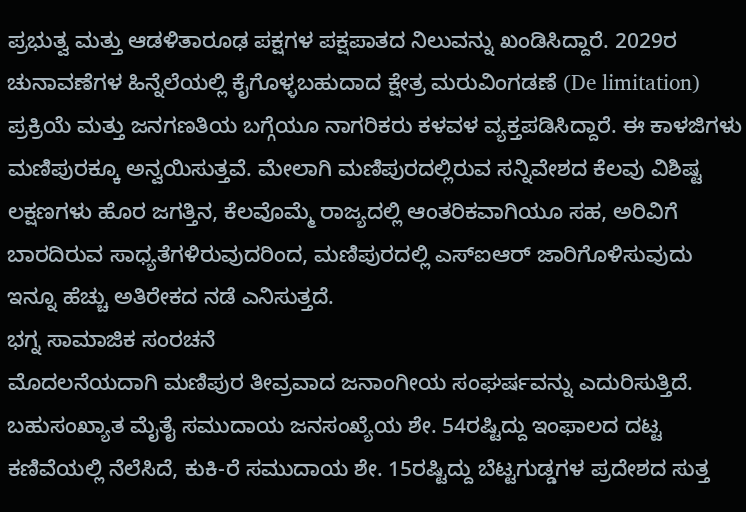ಪ್ರಭುತ್ವ ಮತ್ತು ಆಡಳಿತಾರೂಢ ಪಕ್ಷಗಳ ಪಕ್ಷಪಾತದ ನಿಲುವನ್ನು ಖಂಡಿಸಿದ್ದಾರೆ. 2029ರ ಚುನಾವಣೆಗಳ ಹಿನ್ನೆಲೆಯಲ್ಲಿ ಕೈಗೊಳ್ಳಬಹುದಾದ ಕ್ಷೇತ್ರ ಮರುವಿಂಗಡಣೆ (De limitation) ಪ್ರಕ್ರಿಯೆ ಮತ್ತು ಜನಗಣತಿಯ ಬಗ್ಗೆಯೂ ನಾಗರಿಕರು ಕಳವಳ ವ್ಯಕ್ತಪಡಿಸಿದ್ದಾರೆ. ಈ ಕಾಳಜಿಗಳು ಮಣಿಪುರಕ್ಕೂ ಅನ್ವಯಿಸುತ್ತವೆ. ಮೇಲಾಗಿ ಮಣಿಪುರದಲ್ಲಿರುವ ಸನ್ನಿವೇಶದ ಕೆಲವು ವಿಶಿಷ್ಟ ಲಕ್ಷಣಗಳು ಹೊರ ಜಗತ್ತಿನ, ಕೆಲವೊಮ್ಮೆ ರಾಜ್ಯದಲ್ಲಿ ಆಂತರಿಕವಾಗಿಯೂ ಸಹ, ಅರಿವಿಗೆ ಬಾರದಿರುವ ಸಾಧ್ಯತೆಗಳಿರುವುದರಿಂದ, ಮಣಿಪುರದಲ್ಲಿ ಎಸ್ಐಆರ್ ಜಾರಿಗೊಳಿಸುವುದು ಇನ್ನೂ ಹೆಚ್ಚು ಅತಿರೇಕದ ನಡೆ ಎನಿಸುತ್ತದೆ.
ಭಗ್ನ ಸಾಮಾಜಿಕ ಸಂರಚನೆ
ಮೊದಲನೆಯದಾಗಿ ಮಣಿಪುರ ತೀವ್ರವಾದ ಜನಾಂಗೀಯ ಸಂಘರ್ಷವನ್ನು ಎದುರಿಸುತ್ತಿದೆ. ಬಹುಸಂಖ್ಯಾತ ಮೈತೈ ಸಮುದಾಯ ಜನಸಂಖ್ಯೆಯ ಶೇ. 54ರಷ್ಟಿದ್ದು ಇಂಫಾಲದ ದಟ್ಟ ಕಣಿವೆಯಲ್ಲಿ ನೆಲೆಸಿದೆ, ಕುಕಿ-ರೆ ಸಮುದಾಯ ಶೇ. 15ರಷ್ಟಿದ್ದು ಬೆಟ್ಟಗುಡ್ಡಗಳ ಪ್ರದೇಶದ ಸುತ್ತ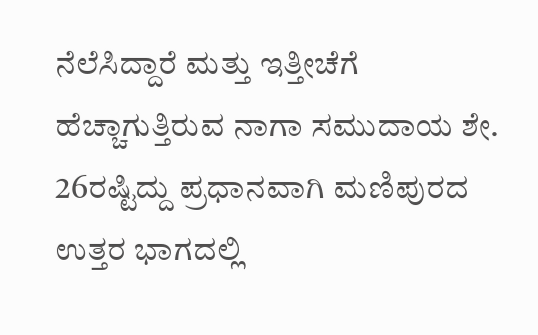ನೆಲೆಸಿದ್ದಾರೆ ಮತ್ತು ಇತ್ತೀಚೆಗೆ ಹೆಚ್ಚಾಗುತ್ತಿರುವ ನಾಗಾ ಸಮುದಾಯ ಶೇ. 26ರಷ್ಟಿದ್ದು ಪ್ರಧಾನವಾಗಿ ಮಣಿಪುರದ ಉತ್ತರ ಭಾಗದಲ್ಲಿ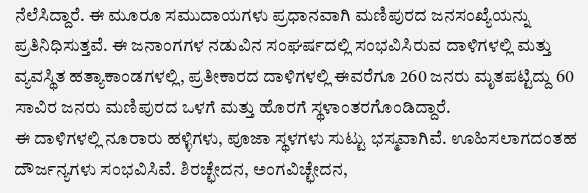ನೆಲೆಸಿದ್ದಾರೆ. ಈ ಮೂರೂ ಸಮುದಾಯಗಳು ಪ್ರಧಾನವಾಗಿ ಮಣಿಪುರದ ಜನಸಂಖ್ಯೆಯನ್ನು ಪ್ರತಿನಿಧಿಸುತ್ತವೆ. ಈ ಜನಾಂಗಗಳ ನಡುವಿನ ಸಂಘರ್ಷದಲ್ಲಿ ಸಂಭವಿಸಿರುವ ದಾಳಿಗಳಲ್ಲಿ ಮತ್ತು ವ್ಯವಸ್ಥಿತ ಹತ್ಯಾಕಾಂಡಗಳಲ್ಲಿ, ಪ್ರತೀಕಾರದ ದಾಳಿಗಳಲ್ಲಿ ಈವರೆಗೂ 260 ಜನರು ಮೃತಪಟ್ಟಿದ್ದು 60 ಸಾವಿರ ಜನರು ಮಣಿಪುರದ ಒಳಗೆ ಮತ್ತು ಹೊರಗೆ ಸ್ಥಳಾಂತರಗೊಂಡಿದ್ದಾರೆ.
ಈ ದಾಳಿಗಳಲ್ಲಿ ನೂರಾರು ಹಳ್ಳಿಗಳು, ಪೂಜಾ ಸ್ಥಳಗಳು ಸುಟ್ಟು ಭಸ್ಮವಾಗಿವೆ. ಊಹಿಸಲಾಗದಂತಹ ದೌರ್ಜನ್ಯಗಳು ಸಂಭವಿಸಿವೆ. ಶಿರಚ್ಛೇದನ, ಅಂಗವಿಚ್ಛೇದನ,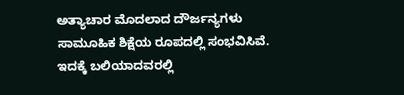ಅತ್ಯಾಚಾರ ಮೊದಲಾದ ದೌರ್ಜನ್ಯಗಳು ಸಾಮೂಹಿಕ ಶಿಕ್ಷೆಯ ರೂಪದಲ್ಲಿ ಸಂಭವಿಸಿವೆ. ಇದಕ್ಕೆ ಬಲಿಯಾದವರಲ್ಲಿ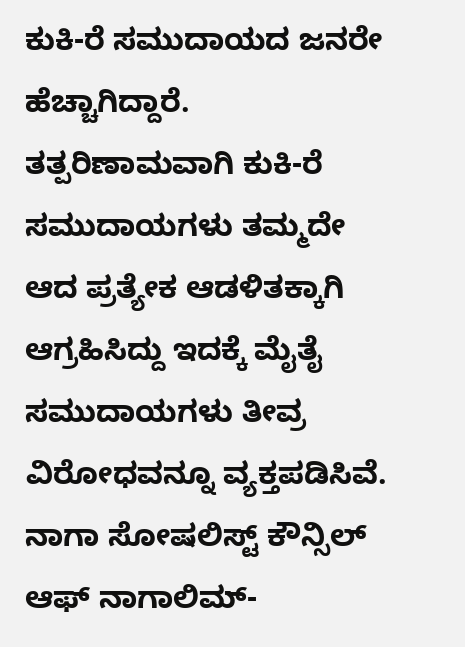ಕುಕಿ-ರೆ ಸಮುದಾಯದ ಜನರೇ ಹೆಚ್ಚಾಗಿದ್ದಾರೆ. ತತ್ಪರಿಣಾಮವಾಗಿ ಕುಕಿ-ರೆ ಸಮುದಾಯಗಳು ತಮ್ಮದೇ ಆದ ಪ್ರತ್ಯೇಕ ಆಡಳಿತಕ್ಕಾಗಿ ಆಗ್ರಹಿಸಿದ್ದು ಇದಕ್ಕೆ ಮೈತೈ ಸಮುದಾಯಗಳು ತೀವ್ರ ವಿರೋಧವನ್ನೂ ವ್ಯಕ್ತಪಡಿಸಿವೆ. ನಾಗಾ ಸೋಷಲಿಸ್ಟ್ ಕೌನ್ಸಿಲ್ ಆಫ್ ನಾಗಾಲಿಮ್-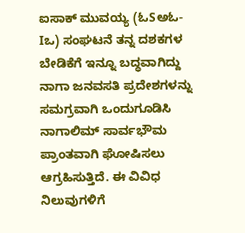ಐಸಾಕ್ ಮುವಯ್ಯ (ಓSಅಓ-Iಒ) ಸಂಘಟನೆ ತನ್ನ ದಶಕಗಳ ಬೇಡಿಕೆಗೆ ಇನ್ನೂ ಬದ್ಧವಾಗಿದ್ದು ನಾಗಾ ಜನವಸತಿ ಪ್ರದೇಶಗಳನ್ನು ಸಮಗ್ರವಾಗಿ ಒಂದುಗೂಡಿಸಿ ನಾಗಾಲಿಮ್ ಸಾರ್ವಭೌಮ ಪ್ರಾಂತವಾಗಿ ಘೋಷಿಸಲು ಆಗ್ರಹಿಸುತ್ತಿದೆ. ಈ ವಿವಿಧ ನಿಲುವುಗಳಿಗೆ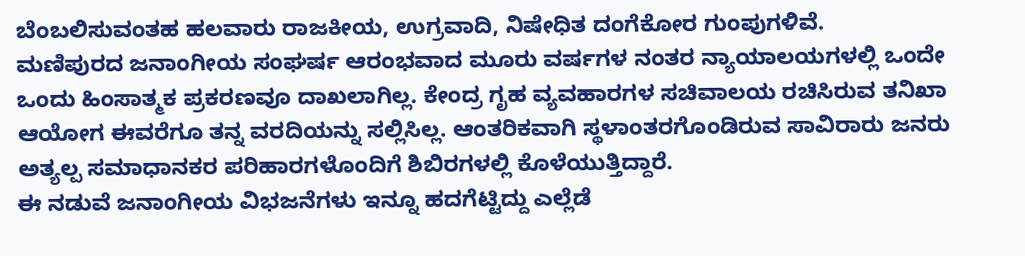ಬೆಂಬಲಿಸುವಂತಹ ಹಲವಾರು ರಾಜಕೀಯ, ಉಗ್ರವಾದಿ, ನಿಷೇಧಿತ ದಂಗೆಕೋರ ಗುಂಪುಗಳಿವೆ.
ಮಣಿಪುರದ ಜನಾಂಗೀಯ ಸಂಘರ್ಷ ಆರಂಭವಾದ ಮೂರು ವರ್ಷಗಳ ನಂತರ ನ್ಯಾಯಾಲಯಗಳಲ್ಲಿ ಒಂದೇ ಒಂದು ಹಿಂಸಾತ್ಮಕ ಪ್ರಕರಣವೂ ದಾಖಲಾಗಿಲ್ಲ. ಕೇಂದ್ರ ಗೃಹ ವ್ಯವಹಾರಗಳ ಸಚಿವಾಲಯ ರಚಿಸಿರುವ ತನಿಖಾ ಆಯೋಗ ಈವರೆಗೂ ತನ್ನ ವರದಿಯನ್ನು ಸಲ್ಲಿಸಿಲ್ಲ. ಆಂತರಿಕವಾಗಿ ಸ್ಥಳಾಂತರಗೊಂಡಿರುವ ಸಾವಿರಾರು ಜನರು ಅತ್ಯಲ್ಪ ಸಮಾಧಾನಕರ ಪರಿಹಾರಗಳೊಂದಿಗೆ ಶಿಬಿರಗಳಲ್ಲಿ ಕೊಳೆಯುತ್ತಿದ್ದಾರೆ.
ಈ ನಡುವೆ ಜನಾಂಗೀಯ ವಿಭಜನೆಗಳು ಇನ್ನೂ ಹದಗೆಟ್ಟಿದ್ದು ಎಲ್ಲೆಡೆ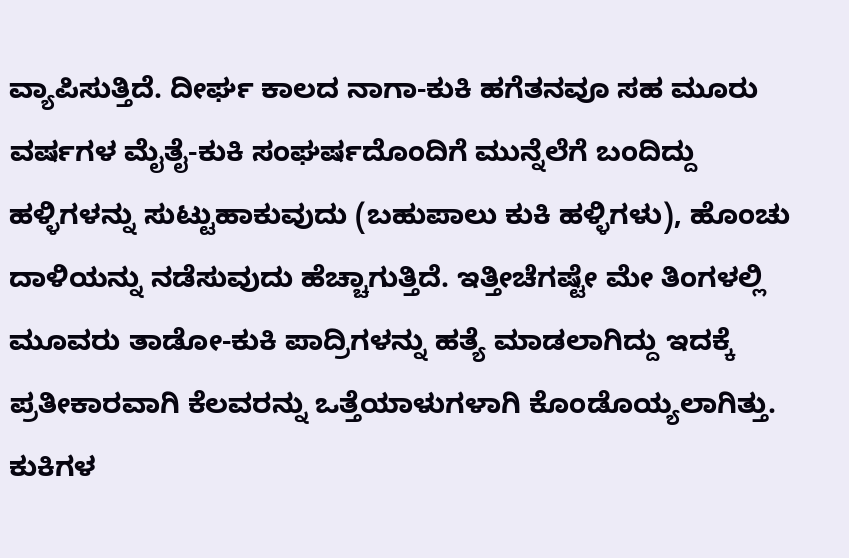ವ್ಯಾಪಿಸುತ್ತಿದೆ. ದೀರ್ಘ ಕಾಲದ ನಾಗಾ-ಕುಕಿ ಹಗೆತನವೂ ಸಹ ಮೂರು ವರ್ಷಗಳ ಮೈತೈ-ಕುಕಿ ಸಂಘರ್ಷದೊಂದಿಗೆ ಮುನ್ನೆಲೆಗೆ ಬಂದಿದ್ದು ಹಳ್ಳಿಗಳನ್ನು ಸುಟ್ಟುಹಾಕುವುದು (ಬಹುಪಾಲು ಕುಕಿ ಹಳ್ಳಿಗಳು), ಹೊಂಚು ದಾಳಿಯನ್ನು ನಡೆಸುವುದು ಹೆಚ್ಚಾಗುತ್ತಿದೆ. ಇತ್ತೀಚೆಗಷ್ಟೇ ಮೇ ತಿಂಗಳಲ್ಲಿ ಮೂವರು ತಾಡೋ-ಕುಕಿ ಪಾದ್ರಿಗಳನ್ನು ಹತ್ಯೆ ಮಾಡಲಾಗಿದ್ದು ಇದಕ್ಕೆ ಪ್ರತೀಕಾರವಾಗಿ ಕೆಲವರನ್ನು ಒತ್ತೆಯಾಳುಗಳಾಗಿ ಕೊಂಡೊಯ್ಯಲಾಗಿತ್ತು. ಕುಕಿಗಳ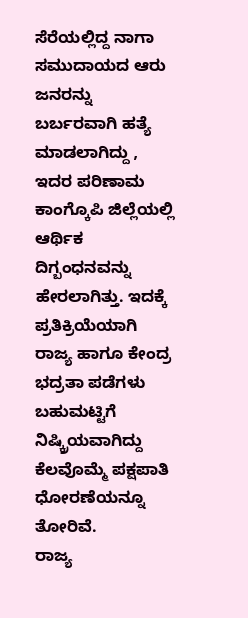ಸೆರೆಯಲ್ಲಿದ್ದ ನಾಗಾ ಸಮುದಾಯದ ಆರು ಜನರನ್ನು ಬರ್ಬರವಾಗಿ ಹತ್ಯೆ ಮಾಡಲಾಗಿದ್ದು , ಇದರ ಪರಿಣಾಮ ಕಾಂಗ್ಕೊಪಿ ಜಿಲ್ಲೆಯಲ್ಲಿ ಆರ್ಥಿಕ ದಿಗ್ಬಂಧನವನ್ನು ಹೇರಲಾಗಿತ್ತು. ಇದಕ್ಕೆ ಪ್ರತಿಕ್ರಿಯೆಯಾಗಿ ರಾಜ್ಯ ಹಾಗೂ ಕೇಂದ್ರ ಭದ್ರತಾ ಪಡೆಗಳು ಬಹುಮಟ್ಟಿಗೆ ನಿಷ್ಕ್ರಿಯವಾಗಿದ್ದು ಕೆಲವೊಮ್ಮೆ ಪಕ್ಷಪಾತಿ ಧೋರಣೆಯನ್ನೂ ತೋರಿವೆ.
ರಾಜ್ಯ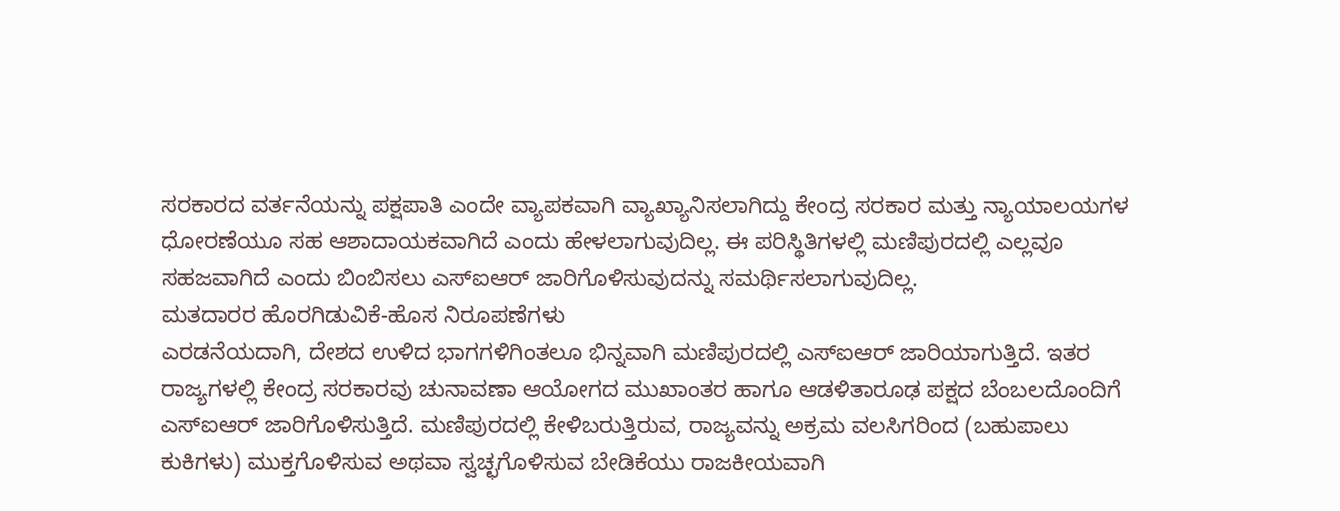ಸರಕಾರದ ವರ್ತನೆಯನ್ನು ಪಕ್ಷಪಾತಿ ಎಂದೇ ವ್ಯಾಪಕವಾಗಿ ವ್ಯಾಖ್ಯಾನಿಸಲಾಗಿದ್ದು ಕೇಂದ್ರ ಸರಕಾರ ಮತ್ತು ನ್ಯಾಯಾಲಯಗಳ ಧೋರಣೆಯೂ ಸಹ ಆಶಾದಾಯಕವಾಗಿದೆ ಎಂದು ಹೇಳಲಾಗುವುದಿಲ್ಲ. ಈ ಪರಿಸ್ಥಿತಿಗಳಲ್ಲಿ ಮಣಿಪುರದಲ್ಲಿ ಎಲ್ಲವೂ ಸಹಜವಾಗಿದೆ ಎಂದು ಬಿಂಬಿಸಲು ಎಸ್ಐಆರ್ ಜಾರಿಗೊಳಿಸುವುದನ್ನು ಸಮರ್ಥಿಸಲಾಗುವುದಿಲ್ಲ.
ಮತದಾರರ ಹೊರಗಿಡುವಿಕೆ-ಹೊಸ ನಿರೂಪಣೆಗಳು
ಎರಡನೆಯದಾಗಿ, ದೇಶದ ಉಳಿದ ಭಾಗಗಳಿಗಿಂತಲೂ ಭಿನ್ನವಾಗಿ ಮಣಿಪುರದಲ್ಲಿ ಎಸ್ಐಆರ್ ಜಾರಿಯಾಗುತ್ತಿದೆ. ಇತರ ರಾಜ್ಯಗಳಲ್ಲಿ ಕೇಂದ್ರ ಸರಕಾರವು ಚುನಾವಣಾ ಆಯೋಗದ ಮುಖಾಂತರ ಹಾಗೂ ಆಡಳಿತಾರೂಢ ಪಕ್ಷದ ಬೆಂಬಲದೊಂದಿಗೆ ಎಸ್ಐಆರ್ ಜಾರಿಗೊಳಿಸುತ್ತಿದೆ. ಮಣಿಪುರದಲ್ಲಿ ಕೇಳಿಬರುತ್ತಿರುವ, ರಾಜ್ಯವನ್ನು ಅಕ್ರಮ ವಲಸಿಗರಿಂದ (ಬಹುಪಾಲು ಕುಕಿಗಳು) ಮುಕ್ತಗೊಳಿಸುವ ಅಥವಾ ಸ್ವಚ್ಛಗೊಳಿಸುವ ಬೇಡಿಕೆಯು ರಾಜಕೀಯವಾಗಿ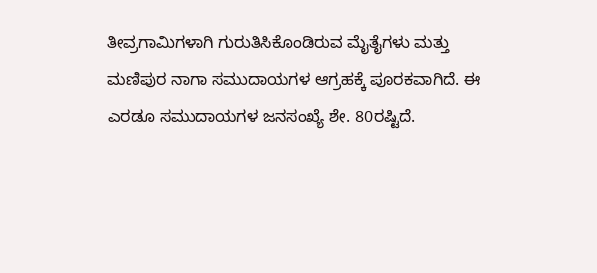ತೀವ್ರಗಾಮಿಗಳಾಗಿ ಗುರುತಿಸಿಕೊಂಡಿರುವ ಮೈತೈಗಳು ಮತ್ತು ಮಣಿಪುರ ನಾಗಾ ಸಮುದಾಯಗಳ ಆಗ್ರಹಕ್ಕೆ ಪೂರಕವಾಗಿದೆ. ಈ ಎರಡೂ ಸಮುದಾಯಗಳ ಜನಸಂಖ್ಯೆ ಶೇ. 80ರಷ್ಟಿದೆ.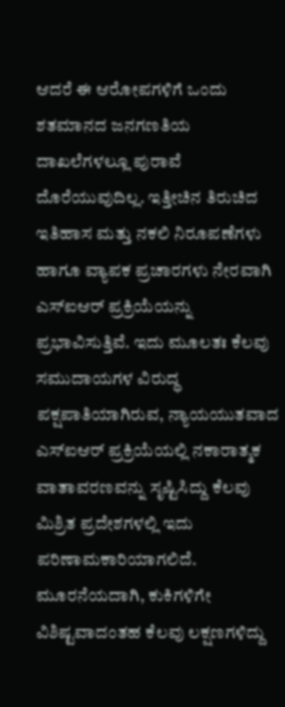ಆದರೆ ಈ ಆರೋಪಗಳಿಗೆ ಒಂದು ಶತಮಾನದ ಜನಗಣತಿಯ ದಾಖಲೆಗಳಲ್ಲೂ ಪುರಾವೆ ದೊರೆಯುವುದಿಲ್ಲ. ಇತ್ತೀಚಿನ ತಿರುಚಿದ ಇತಿಹಾಸ ಮತ್ತು ನಕಲಿ ನಿರೂಪಣೆಗಳು ಹಾಗೂ ವ್ಯಾಪಕ ಪ್ರಚಾರಗಳು ನೇರವಾಗಿ ಎಸ್ಐಆರ್ ಪ್ರಕ್ರಿಯೆಯನ್ನು ಪ್ರಭಾವಿಸುತ್ತಿವೆ. ಇದು ಮೂಲತಃ ಕೆಲವು ಸಮುದಾಯಗಳ ವಿರುದ್ಧ ಪಕ್ಷಪಾತಿಯಾಗಿರುವ, ನ್ಯಾಯಯುತವಾದ ಎಸ್ಐಆರ್ ಪ್ರಕ್ರಿಯೆಯಲ್ಲಿ ನಕಾರಾತ್ಮಕ ವಾತಾವರಣವನ್ನು ಸೃಷ್ಟಿಸಿದ್ದು ಕೆಲವು ಮಿಶ್ರಿತ ಪ್ರದೇಶಗಳಲ್ಲಿ ಇದು ಪರಿಣಾಮಕಾರಿಯಾಗಲಿದೆ.
ಮೂರನೆಯದಾಗಿ, ಕುಕಿಗಳಿಗೇ ವಿಶಿಷ್ಟವಾದಂತಹ ಕೆಲವು ಲಕ್ಷಣಗಳಿದ್ದು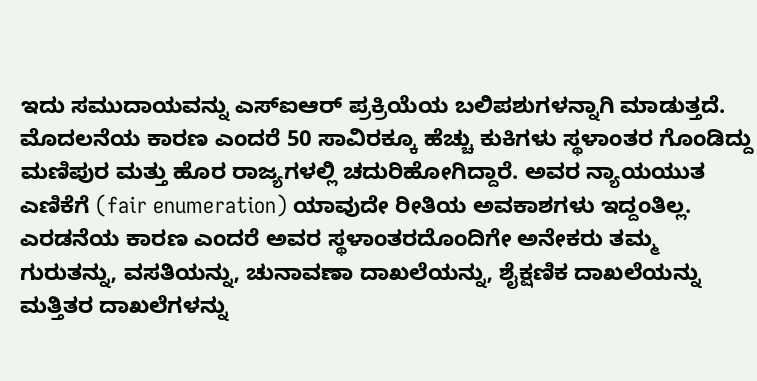ಇದು ಸಮುದಾಯವನ್ನು ಎಸ್ಐಆರ್ ಪ್ರಕ್ರಿಯೆಯ ಬಲಿಪಶುಗಳನ್ನಾಗಿ ಮಾಡುತ್ತದೆ.
ಮೊದಲನೆಯ ಕಾರಣ ಎಂದರೆ 50 ಸಾವಿರಕ್ಕೂ ಹೆಚ್ಚು ಕುಕಿಗಳು ಸ್ಥಳಾಂತರ ಗೊಂಡಿದ್ದು ಮಣಿಪುರ ಮತ್ತು ಹೊರ ರಾಜ್ಯಗಳಲ್ಲಿ ಚದುರಿಹೋಗಿದ್ದಾರೆ. ಅವರ ನ್ಯಾಯಯುತ ಎಣಿಕೆಗೆ (fair enumeration) ಯಾವುದೇ ರೀತಿಯ ಅವಕಾಶಗಳು ಇದ್ದಂತಿಲ್ಲ. ಎರಡನೆಯ ಕಾರಣ ಎಂದರೆ ಅವರ ಸ್ಥಳಾಂತರದೊಂದಿಗೇ ಅನೇಕರು ತಮ್ಮ ಗುರುತನ್ನು, ವಸತಿಯನ್ನು, ಚುನಾವಣಾ ದಾಖಲೆಯನ್ನು, ಶೈಕ್ಷಣಿಕ ದಾಖಲೆಯನ್ನು ಮತ್ತಿತರ ದಾಖಲೆಗಳನ್ನು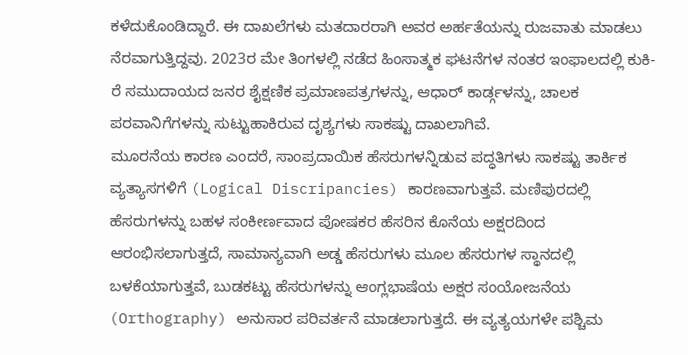ಕಳೆದುಕೊಂಡಿದ್ದಾರೆ. ಈ ದಾಖಲೆಗಳು ಮತದಾರರಾಗಿ ಅವರ ಅರ್ಹತೆಯನ್ನು ರುಜವಾತು ಮಾಡಲು ನೆರವಾಗುತ್ತಿದ್ದವು. 2023ರ ಮೇ ತಿಂಗಳಲ್ಲಿ ನಡೆದ ಹಿಂಸಾತ್ಮಕ ಘಟನೆಗಳ ನಂತರ ಇಂಫಾಲದಲ್ಲಿ ಕುಕಿ-ರೆ ಸಮುದಾಯದ ಜನರ ಶೈಕ್ಷಣಿಕ ಪ್ರಮಾಣಪತ್ರಗಳನ್ನು, ಆಧಾರ್ ಕಾರ್ಡ್ಗಳನ್ನು, ಚಾಲಕ ಪರವಾನಿಗೆಗಳನ್ನು ಸುಟ್ಟುಹಾಕಿರುವ ದೃಶ್ಯಗಳು ಸಾಕಷ್ಟು ದಾಖಲಾಗಿವೆ.
ಮೂರನೆಯ ಕಾರಣ ಎಂದರೆ, ಸಾಂಪ್ರದಾಯಿಕ ಹೆಸರುಗಳನ್ನಿಡುವ ಪದ್ಧತಿಗಳು ಸಾಕಷ್ಟು ತಾರ್ಕಿಕ ವ್ಯತ್ಯಾಸಗಳಿಗೆ (Logical Discripancies) ಕಾರಣವಾಗುತ್ತವೆ. ಮಣಿಪುರದಲ್ಲಿ ಹೆಸರುಗಳನ್ನು ಬಹಳ ಸಂಕೀರ್ಣವಾದ ಪೋಷಕರ ಹೆಸರಿನ ಕೊನೆಯ ಅಕ್ಷರದಿಂದ ಆರಂಭಿಸಲಾಗುತ್ತದೆ, ಸಾಮಾನ್ಯವಾಗಿ ಅಡ್ಡ ಹೆಸರುಗಳು ಮೂಲ ಹೆಸರುಗಳ ಸ್ಥಾನದಲ್ಲಿ ಬಳಕೆಯಾಗುತ್ತವೆ, ಬುಡಕಟ್ಟು ಹೆಸರುಗಳನ್ನು ಆಂಗ್ಲಭಾಷೆಯ ಅಕ್ಷರ ಸಂಯೋಜನೆಯ (Orthography) ಅನುಸಾರ ಪರಿವರ್ತನೆ ಮಾಡಲಾಗುತ್ತದೆ. ಈ ವ್ಯತ್ಯಯಗಳೇ ಪಶ್ಚಿಮ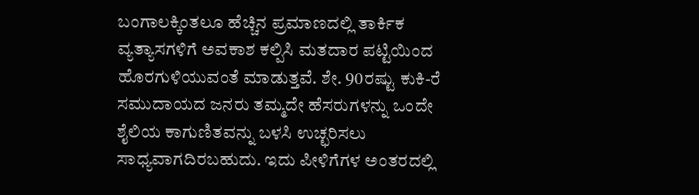ಬಂಗಾಲಕ್ಕಿಂತಲೂ ಹೆಚ್ಚಿನ ಪ್ರಮಾಣದಲ್ಲಿ ತಾರ್ಕಿಕ ವ್ಯತ್ಯಾಸಗಳಿಗೆ ಅವಕಾಶ ಕಲ್ಪಿಸಿ ಮತದಾರ ಪಟ್ಟಿಯಿಂದ ಹೊರಗುಳಿಯುವಂತೆ ಮಾಡುತ್ತವೆ. ಶೇ. 90ರಷ್ಟು ಕುಕಿ-ರೆ ಸಮುದಾಯದ ಜನರು ತಮ್ಮದೇ ಹೆಸರುಗಳನ್ನು ಒಂದೇ ಶೈಲಿಯ ಕಾಗುಣಿತವನ್ನು ಬಳಸಿ ಉಚ್ಛರಿಸಲು ಸಾಧ್ಯವಾಗದಿರಬಹುದು. ಇದು ಪೀಳಿಗೆಗಳ ಅಂತರದಲ್ಲಿ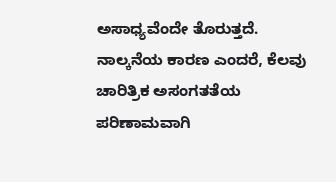ಅಸಾಧ್ಯವೆಂದೇ ತೊರುತ್ತದೆ.
ನಾಲ್ಕನೆಯ ಕಾರಣ ಎಂದರೆ, ಕೆಲವು ಚಾರಿತ್ರಿಕ ಅಸಂಗತತೆಯ ಪರಿಣಾಮವಾಗಿ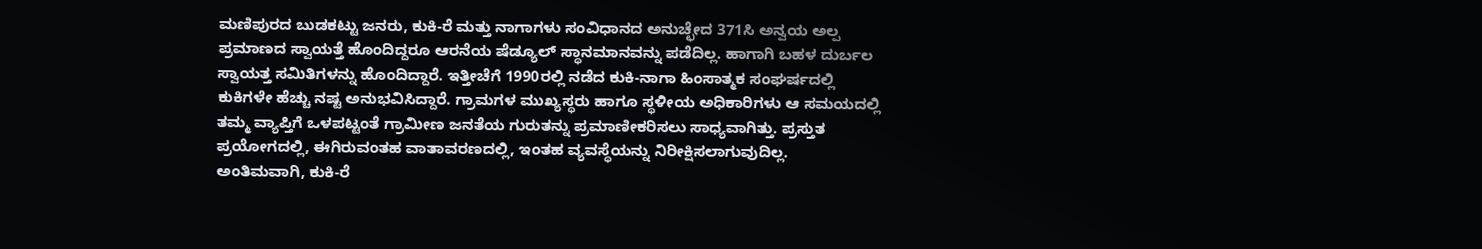ಮಣಿಪುರದ ಬುಡಕಟ್ಟು ಜನರು, ಕುಕಿ-ರೆ ಮತ್ತು ನಾಗಾಗಳು ಸಂವಿಧಾನದ ಅನುಚ್ಛೇದ 371ಸಿ ಅನ್ವಯ ಅಲ್ಪ ಪ್ರಮಾಣದ ಸ್ವಾಯತ್ತೆ ಹೊಂದಿದ್ದರೂ ಆರನೆಯ ಷೆಡ್ಯೂಲ್ ಸ್ಥಾನಮಾನವನ್ನು ಪಡೆದಿಲ್ಲ. ಹಾಗಾಗಿ ಬಹಳ ದುರ್ಬಲ ಸ್ವಾಯತ್ತ ಸಮಿತಿಗಳನ್ನು ಹೊಂದಿದ್ದಾರೆ. ಇತ್ತೀಚೆಗೆ 1990ರಲ್ಲಿ ನಡೆದ ಕುಕಿ-ನಾಗಾ ಹಿಂಸಾತ್ಮಕ ಸಂಘರ್ಷದಲ್ಲಿ ಕುಕಿಗಳೇ ಹೆಚ್ಚು ನಷ್ಟ ಅನುಭವಿಸಿದ್ದಾರೆ. ಗ್ರಾಮಗಳ ಮುಖ್ಯಸ್ಥರು ಹಾಗೂ ಸ್ಥಳೀಯ ಅಧಿಕಾರಿಗಳು ಆ ಸಮಯದಲ್ಲಿ ತಮ್ಮ ವ್ಯಾಪ್ತಿಗೆ ಒಳಪಟ್ಟಂತೆ ಗ್ರಾಮೀಣ ಜನತೆಯ ಗುರುತನ್ನು ಪ್ರಮಾಣೀಕರಿಸಲು ಸಾಧ್ಯವಾಗಿತ್ತು. ಪ್ರಸ್ತುತ ಪ್ರಯೋಗದಲ್ಲಿ, ಈಗಿರುವಂತಹ ವಾತಾವರಣದಲ್ಲಿ, ಇಂತಹ ವ್ಯವಸ್ಥೆಯನ್ನು ನಿರೀಕ್ಷಿಸಲಾಗುವುದಿಲ್ಲ.
ಅಂತಿಮವಾಗಿ, ಕುಕಿ-ರೆ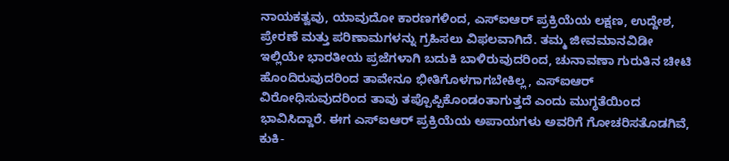ನಾಯಕತ್ವವು, ಯಾವುದೋ ಕಾರಣಗಳಿಂದ, ಎಸ್ಐಆರ್ ಪ್ರಕ್ರಿಯೆಯ ಲಕ್ಷಣ, ಉದ್ದೇಶ, ಪ್ರೇರಣೆ ಮತ್ತು ಪರಿಣಾಮಗಳನ್ನು ಗ್ರಹಿಸಲು ವಿಫಲವಾಗಿದೆ. ತಮ್ಮ ಜೀವಮಾನವಿಡೀ ಇಲ್ಲಿಯೇ ಭಾರತೀಯ ಪ್ರಜೆಗಳಾಗಿ ಬದುಕಿ ಬಾಳಿರುವುದರಿಂದ, ಚುನಾವಣಾ ಗುರುತಿನ ಚೀಟಿ ಹೊಂದಿರುವುದರಿಂದ ತಾವೇನೂ ಭೀತಿಗೊಳಗಾಗಬೇಕಿಲ್ಲ, ಎಸ್ಐಆರ್ ವಿರೋಧಿಸುವುದರಿಂದ ತಾವು ತಪ್ಪೊಪ್ಪಿಕೊಂಡಂತಾಗುತ್ತದೆ ಎಂದು ಮುಗ್ಧತೆಯಿಂದ ಭಾವಿಸಿದ್ದಾರೆ. ಈಗ ಎಸ್ಐಆರ್ ಪ್ರಕ್ರಿಯೆಯ ಅಪಾಯಗಳು ಅವರಿಗೆ ಗೋಚರಿಸತೊಡಗಿವೆ, ಕುಕಿ-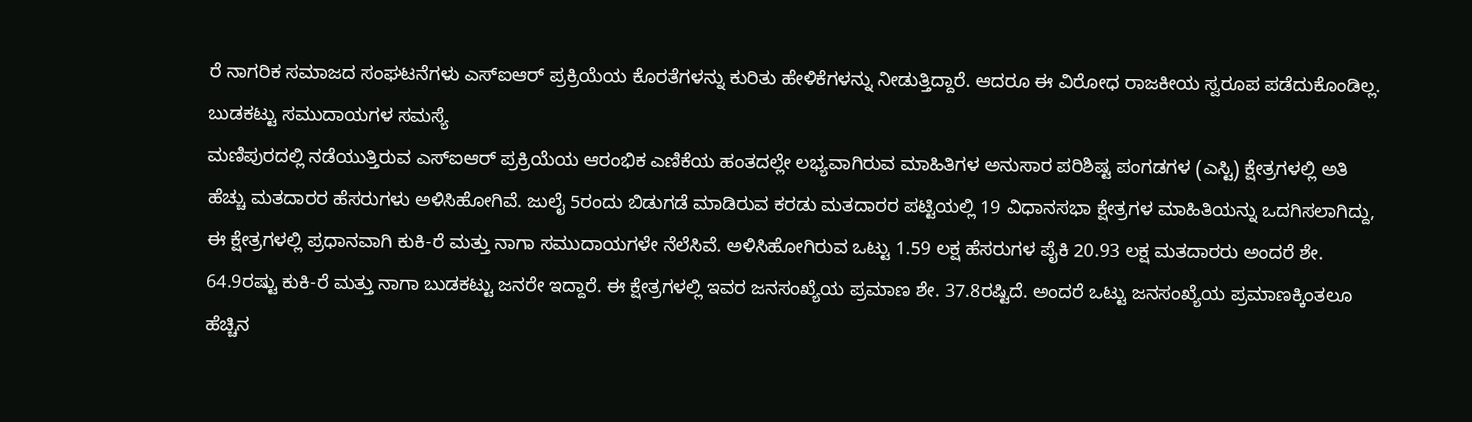ರೆ ನಾಗರಿಕ ಸಮಾಜದ ಸಂಘಟನೆಗಳು ಎಸ್ಐಆರ್ ಪ್ರಕ್ರಿಯೆಯ ಕೊರತೆಗಳನ್ನು ಕುರಿತು ಹೇಳಿಕೆಗಳನ್ನು ನೀಡುತ್ತಿದ್ದಾರೆ. ಆದರೂ ಈ ವಿರೋಧ ರಾಜಕೀಯ ಸ್ವರೂಪ ಪಡೆದುಕೊಂಡಿಲ್ಲ.
ಬುಡಕಟ್ಟು ಸಮುದಾಯಗಳ ಸಮಸ್ಯೆ
ಮಣಿಪುರದಲ್ಲಿ ನಡೆಯುತ್ತಿರುವ ಎಸ್ಐಆರ್ ಪ್ರಕ್ರಿಯೆಯ ಆರಂಭಿಕ ಎಣಿಕೆಯ ಹಂತದಲ್ಲೇ ಲಭ್ಯವಾಗಿರುವ ಮಾಹಿತಿಗಳ ಅನುಸಾರ ಪರಿಶಿಷ್ಟ ಪಂಗಡಗಳ (ಎಸ್ಟಿ) ಕ್ಷೇತ್ರಗಳಲ್ಲಿ ಅತಿ ಹೆಚ್ಚು ಮತದಾರರ ಹೆಸರುಗಳು ಅಳಿಸಿಹೋಗಿವೆ. ಜುಲೈ 5ರಂದು ಬಿಡುಗಡೆ ಮಾಡಿರುವ ಕರಡು ಮತದಾರರ ಪಟ್ಟಿಯಲ್ಲಿ 19 ವಿಧಾನಸಭಾ ಕ್ಷೇತ್ರಗಳ ಮಾಹಿತಿಯನ್ನು ಒದಗಿಸಲಾಗಿದ್ದು, ಈ ಕ್ಷೇತ್ರಗಳಲ್ಲಿ ಪ್ರಧಾನವಾಗಿ ಕುಕಿ-ರೆ ಮತ್ತು ನಾಗಾ ಸಮುದಾಯಗಳೇ ನೆಲೆಸಿವೆ. ಅಳಿಸಿಹೋಗಿರುವ ಒಟ್ಟು 1.59 ಲಕ್ಷ ಹೆಸರುಗಳ ಪೈಕಿ 20.93 ಲಕ್ಷ ಮತದಾರರು ಅಂದರೆ ಶೇ. 64.9ರಷ್ಟು ಕುಕಿ-ರೆ ಮತ್ತು ನಾಗಾ ಬುಡಕಟ್ಟು ಜನರೇ ಇದ್ದಾರೆ. ಈ ಕ್ಷೇತ್ರಗಳಲ್ಲಿ ಇವರ ಜನಸಂಖ್ಯೆಯ ಪ್ರಮಾಣ ಶೇ. 37.8ರಷ್ಟಿದೆ. ಅಂದರೆ ಒಟ್ಟು ಜನಸಂಖ್ಯೆಯ ಪ್ರಮಾಣಕ್ಕಿಂತಲೂ ಹೆಚ್ಚಿನ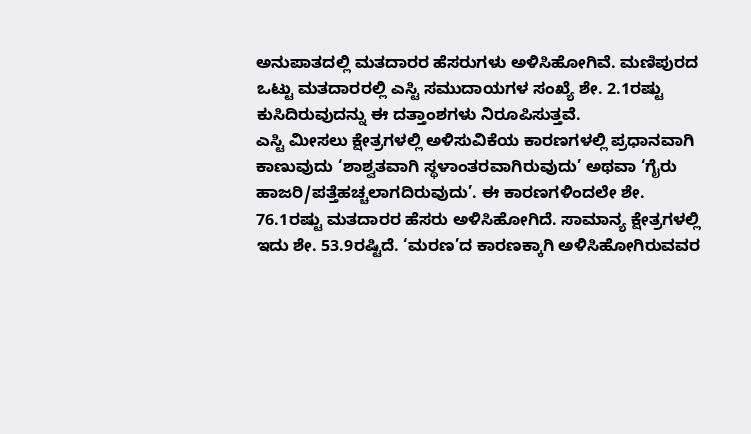ಅನುಪಾತದಲ್ಲಿ ಮತದಾರರ ಹೆಸರುಗಳು ಅಳಿಸಿಹೋಗಿವೆ. ಮಣಿಪುರದ ಒಟ್ಟು ಮತದಾರರಲ್ಲಿ ಎಸ್ಟಿ ಸಮುದಾಯಗಳ ಸಂಖ್ಯೆ ಶೇ. 2.1ರಷ್ಟು ಕುಸಿದಿರುವುದನ್ನು ಈ ದತ್ತಾಂಶಗಳು ನಿರೂಪಿಸುತ್ತವೆ.
ಎಸ್ಟಿ ಮೀಸಲು ಕ್ಷೇತ್ರಗಳಲ್ಲಿ ಅಳಿಸುವಿಕೆಯ ಕಾರಣಗಳಲ್ಲಿ ಪ್ರಧಾನವಾಗಿ ಕಾಣುವುದು ‘ಶಾಶ್ವತವಾಗಿ ಸ್ಥಳಾಂತರವಾಗಿರುವುದು’ ಅಥವಾ ‘ಗೈರು ಹಾಜರಿ/ಪತ್ತೆಹಚ್ಚಲಾಗದಿರುವುದು’. ಈ ಕಾರಣಗಳಿಂದಲೇ ಶೇ. 76.1ರಷ್ಟು ಮತದಾರರ ಹೆಸರು ಅಳಿಸಿಹೋಗಿದೆ. ಸಾಮಾನ್ಯ ಕ್ಷೇತ್ರಗಳಲ್ಲಿ ಇದು ಶೇ. 53.9ರಷ್ಟಿದೆ. ‘ಮರಣ’ದ ಕಾರಣಕ್ಕಾಗಿ ಅಳಿಸಿಹೋಗಿರುವವರ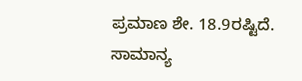ಪ್ರಮಾಣ ಶೇ. 18.9ರಷ್ಟಿದೆ. ಸಾಮಾನ್ಯ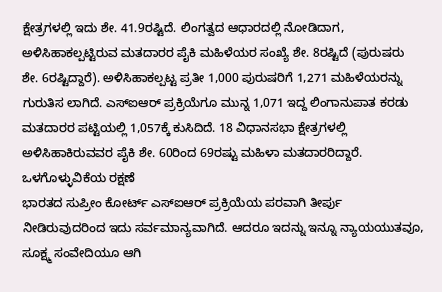ಕ್ಷೇತ್ರಗಳಲ್ಲಿ ಇದು ಶೇ. 41.9ರಷ್ಟಿದೆ. ಲಿಂಗತ್ವದ ಆಧಾರದಲ್ಲಿ ನೋಡಿದಾಗ, ಅಳಿಸಿಹಾಕಲ್ಪಟ್ಟಿರುವ ಮತದಾರರ ಪೈಕಿ ಮಹಿಳೆಯರ ಸಂಖ್ಯೆ ಶೇ. 8ರಷ್ಟಿದೆ (ಪುರುಷರು ಶೇ. 6ರಷ್ಟಿದ್ದಾರೆ). ಅಳಿಸಿಹಾಕಲ್ಪಟ್ಟ ಪ್ರತೀ 1,000 ಪುರುಷರಿಗೆ 1,271 ಮಹಿಳೆಯರನ್ನು ಗುರುತಿಸ ಲಾಗಿದೆ. ಎಸ್ಐಆರ್ ಪ್ರಕ್ರಿಯೆಗೂ ಮುನ್ನ 1,071 ಇದ್ದ ಲಿಂಗಾನುಪಾತ ಕರಡು ಮತದಾರರ ಪಟ್ಟಿಯಲ್ಲಿ 1,057ಕ್ಕೆ ಕುಸಿದಿದೆ. 18 ವಿಧಾನಸಭಾ ಕ್ಷೇತ್ರಗಳಲ್ಲಿ ಅಳಿಸಿಹಾಕಿರುವವರ ಪೈಕಿ ಶೇ. 60ರಿಂದ 69ರಷ್ಟು ಮಹಿಳಾ ಮತದಾರರಿದ್ದಾರೆ.
ಒಳಗೊಳ್ಳುವಿಕೆಯ ರಕ್ಷಣೆ
ಭಾರತದ ಸುಪ್ರೀಂ ಕೋರ್ಟ್ ಎಸ್ಐಆರ್ ಪ್ರಕ್ರಿಯೆಯ ಪರವಾಗಿ ತೀರ್ಪು ನೀಡಿರುವುದರಿಂದ ಇದು ಸರ್ವಮಾನ್ಯವಾಗಿದೆ. ಆದರೂ ಇದನ್ನು ಇನ್ನೂ ನ್ಯಾಯಯುತವೂ, ಸೂಕ್ಷ್ಮ ಸಂವೇದಿಯೂ ಆಗಿ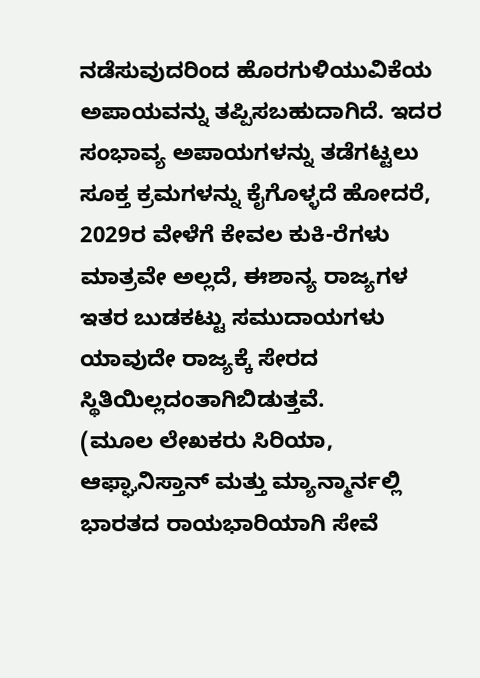ನಡೆಸುವುದರಿಂದ ಹೊರಗುಳಿಯುವಿಕೆಯ ಅಪಾಯವನ್ನು ತಪ್ಪಿಸಬಹುದಾಗಿದೆ. ಇದರ ಸಂಭಾವ್ಯ ಅಪಾಯಗಳನ್ನು ತಡೆಗಟ್ಟಲು ಸೂಕ್ತ ಕ್ರಮಗಳನ್ನು ಕೈಗೊಳ್ಳದೆ ಹೋದರೆ, 2029ರ ವೇಳೆಗೆ ಕೇವಲ ಕುಕಿ-ರೆಗಳು ಮಾತ್ರವೇ ಅಲ್ಲದೆ, ಈಶಾನ್ಯ ರಾಜ್ಯಗಳ ಇತರ ಬುಡಕಟ್ಟು ಸಮುದಾಯಗಳು ಯಾವುದೇ ರಾಜ್ಯಕ್ಕೆ ಸೇರದ ಸ್ಥಿತಿಯಿಲ್ಲದಂತಾಗಿಬಿಡುತ್ತವೆ.
(ಮೂಲ ಲೇಖಕರು ಸಿರಿಯಾ, ಆಫ್ಘಾನಿಸ್ತಾನ್ ಮತ್ತು ಮ್ಯಾನ್ಮಾರ್ನಲ್ಲಿ ಭಾರತದ ರಾಯಭಾರಿಯಾಗಿ ಸೇವೆ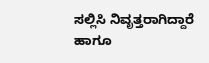ಸಲ್ಲಿಸಿ ನಿವೃತ್ತರಾಗಿದ್ದಾರೆ ಹಾಗೂ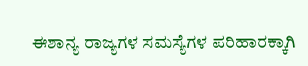ಈಶಾನ್ಯ ರಾಜ್ಯಗಳ ಸಮಸ್ಯೆಗಳ ಪರಿಹಾರಕ್ಕಾಗಿ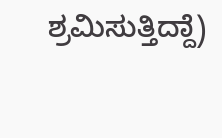ಶ್ರಮಿಸುತ್ತಿದ್ದಾೆ)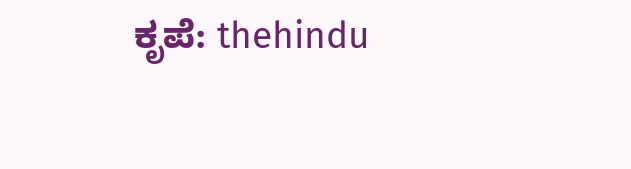ಕೃಪೆ: thehindu